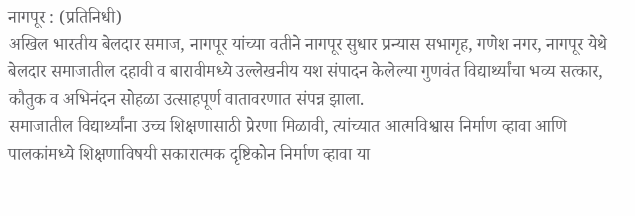नागपूर : (प्रतिनिधी)
अखिल भारतीय बेलदार समाज, नागपूर यांच्या वतीने नागपूर सुधार प्रन्यास सभागृह, गणेश नगर, नागपूर येथे बेलदार समाजातील दहावी व बारावीमध्ये उल्लेखनीय यश संपादन केलेल्या गुणवंत विद्यार्थ्यांचा भव्य सत्कार, कौतुक व अभिनंदन सोहळा उत्साहपूर्ण वातावरणात संपन्न झाला.
समाजातील विद्यार्थ्यांना उच्च शिक्षणासाठी प्रेरणा मिळावी, त्यांच्यात आत्मविश्वास निर्माण व्हावा आणि पालकांमध्ये शिक्षणाविषयी सकारात्मक दृष्टिकोन निर्माण व्हावा या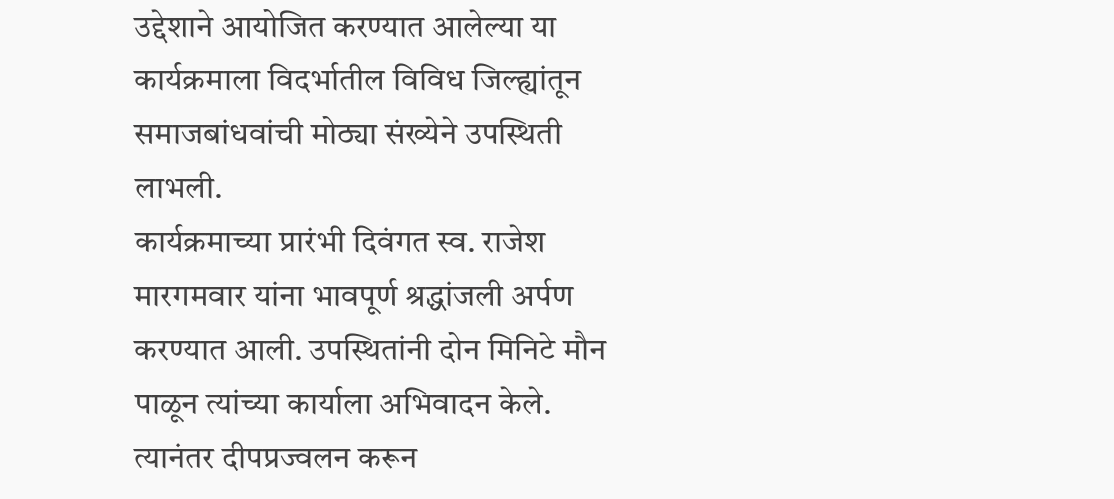उद्देशाने आयोजित करण्यात आलेल्या या कार्यक्रमाला विदर्भातील विविध जिल्ह्यांतून समाजबांधवांची मोठ्या संख्येने उपस्थिती लाभली.
कार्यक्रमाच्या प्रारंभी दिवंगत स्व. राजेश मारगमवार यांना भावपूर्ण श्रद्धांजली अर्पण करण्यात आली. उपस्थितांनी दोन मिनिटे मौन पाळून त्यांच्या कार्याला अभिवादन केले. त्यानंतर दीपप्रज्वलन करून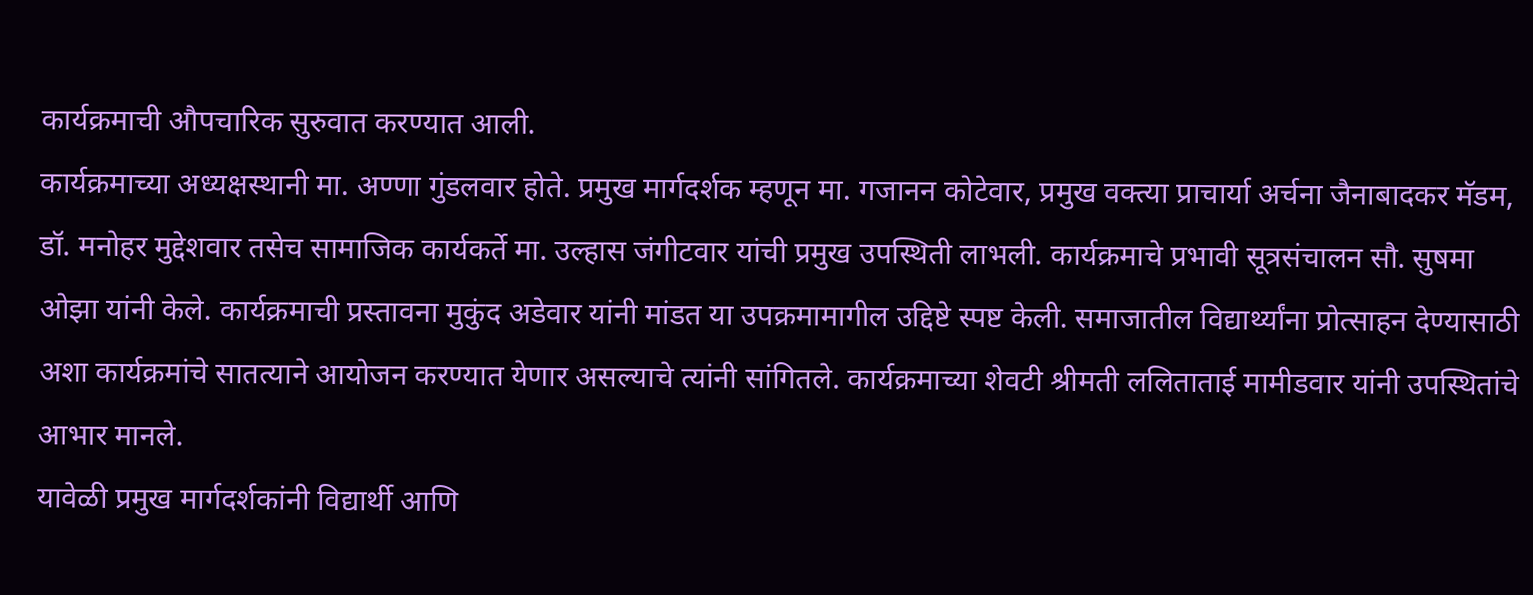कार्यक्रमाची औपचारिक सुरुवात करण्यात आली.
कार्यक्रमाच्या अध्यक्षस्थानी मा. अण्णा गुंडलवार होते. प्रमुख मार्गदर्शक म्हणून मा. गजानन कोटेवार, प्रमुख वक्त्या प्राचार्या अर्चना जैनाबादकर मॅडम, डॉ. मनोहर मुद्देशवार तसेच सामाजिक कार्यकर्ते मा. उल्हास जंगीटवार यांची प्रमुख उपस्थिती लाभली. कार्यक्रमाचे प्रभावी सूत्रसंचालन सौ. सुषमा ओझा यांनी केले. कार्यक्रमाची प्रस्तावना मुकुंद अडेवार यांनी मांडत या उपक्रमामागील उद्दिष्टे स्पष्ट केली. समाजातील विद्यार्थ्यांना प्रोत्साहन देण्यासाठी अशा कार्यक्रमांचे सातत्याने आयोजन करण्यात येणार असल्याचे त्यांनी सांगितले. कार्यक्रमाच्या शेवटी श्रीमती ललिताताई मामीडवार यांनी उपस्थितांचे आभार मानले.
यावेळी प्रमुख मार्गदर्शकांनी विद्यार्थी आणि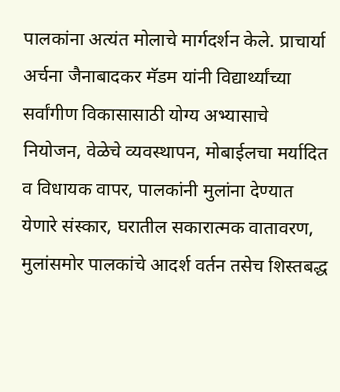पालकांना अत्यंत मोलाचे मार्गदर्शन केले. प्राचार्या अर्चना जैनाबादकर मॅडम यांनी विद्यार्थ्यांच्या सर्वांगीण विकासासाठी योग्य अभ्यासाचे नियोजन, वेळेचे व्यवस्थापन, मोबाईलचा मर्यादित व विधायक वापर, पालकांनी मुलांना देण्यात येणारे संस्कार, घरातील सकारात्मक वातावरण, मुलांसमोर पालकांचे आदर्श वर्तन तसेच शिस्तबद्ध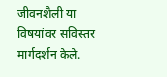जीवनशैली या विषयांवर सविस्तर मार्गदर्शन केले.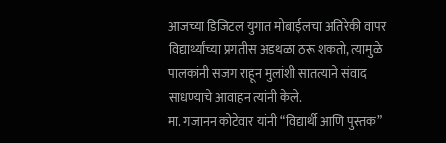आजच्या डिजिटल युगात मोबाईलचा अतिरेकी वापर विद्यार्थ्यांच्या प्रगतीस अडथळा ठरू शकतो, त्यामुळे पालकांनी सजग राहून मुलांशी सातत्याने संवाद साधण्याचे आवाहन त्यांनी केले.
मा. गजानन कोटेवार यांनी “विद्यार्थी आणि पुस्तक”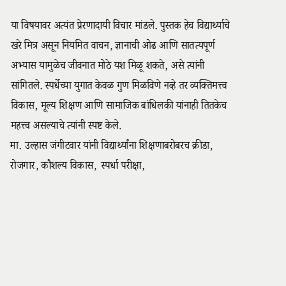या विषयावर अत्यंत प्रेरणादायी विचार मांडले. पुस्तक हेच विद्यार्थ्याचे खरे मित्र असून नियमित वाचन, ज्ञानाची ओढ आणि सातत्यपूर्ण अभ्यास यामुळेच जीवनात मोठे यश मिळू शकते, असे त्यांनी सांगितले. स्पर्धेच्या युगात केवळ गुण मिळविणे नव्हे तर व्यक्तिमत्त्व विकास, मूल्य शिक्षण आणि सामाजिक बांधिलकी यांनाही तितकेच महत्त्व असल्याचे त्यांनी स्पष्ट केले.
मा. उल्हास जंगीटवार यांनी विद्यार्थ्यांना शिक्षणाबरोबरच क्रीडा, रोजगार, कौशल्य विकास, स्पर्धा परीक्षा,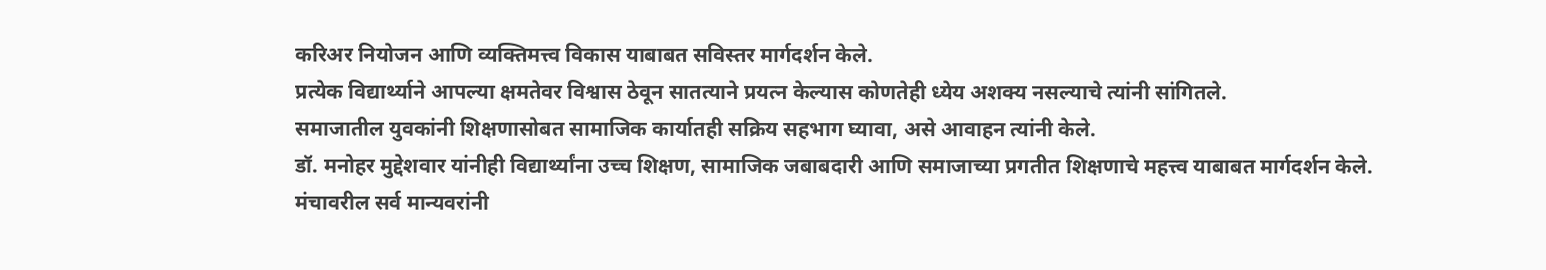करिअर नियोजन आणि व्यक्तिमत्त्व विकास याबाबत सविस्तर मार्गदर्शन केले.
प्रत्येक विद्यार्थ्याने आपल्या क्षमतेवर विश्वास ठेवून सातत्याने प्रयत्न केल्यास कोणतेही ध्येय अशक्य नसल्याचे त्यांनी सांगितले.
समाजातील युवकांनी शिक्षणासोबत सामाजिक कार्यातही सक्रिय सहभाग घ्यावा, असे आवाहन त्यांनी केले.
डॉ. मनोहर मुद्देशवार यांनीही विद्यार्थ्यांना उच्च शिक्षण, सामाजिक जबाबदारी आणि समाजाच्या प्रगतीत शिक्षणाचे महत्त्व याबाबत मार्गदर्शन केले.
मंचावरील सर्व मान्यवरांनी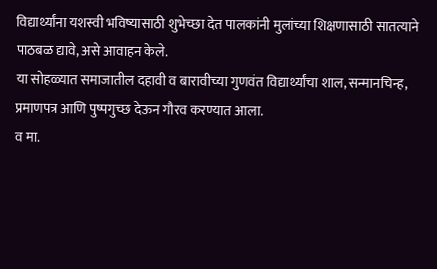विद्यार्थ्यांना यशस्वी भविष्यासाठी शुभेच्छा देत पालकांनी मुलांच्या शिक्षणासाठी सातत्याने पाठबळ द्यावे, असे आवाहन केले.
या सोहळ्यात समाजातील दहावी व बारावीच्या गुणवंत विद्यार्थ्यांचा शाल, सन्मानचिन्ह, प्रमाणपत्र आणि पुष्पगुच्छ देऊन गौरव करण्यात आला.
व मा.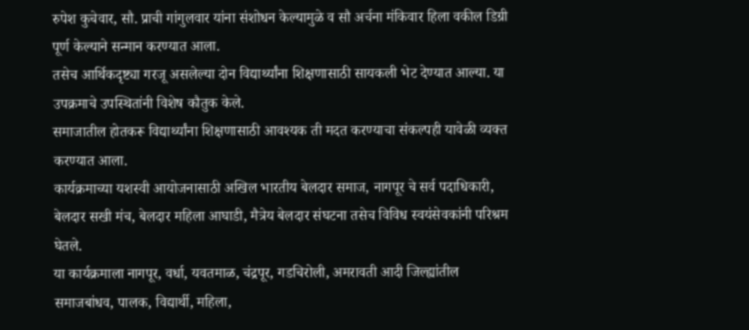रुपेश कुचेवार, सौ. प्राची गांगुलवार यांना संशोधन केल्यामुळे व सौ अर्चना मंकिवार हिला वकील डिग्री पूर्ण केल्याने सन्मान करण्यात आला.
तसेच आर्थिकदृष्ट्या गरजू असलेल्या दोन विद्यार्थ्यांना शिक्षणासाठी सायकली भेट देण्यात आल्या. या उपक्रमाचे उपस्थितांनी विशेष कौतुक केले.
समाजातील होतकरू विद्यार्थ्यांना शिक्षणासाठी आवश्यक ती मदत करण्याचा संकल्पही यावेळी व्यक्त करण्यात आला.
कार्यक्रमाच्या यशस्वी आयोजनासाठी अखिल भारतीय बेलदार समाज, नागपूर चे सर्व पदाधिकारी, बेलदार सखी मंच, बेलदार महिला आघाडी, मैत्रेय बेलदार संघटना तसेच विविध स्वयंसेवकांनी परिश्रम घेतले.
या कार्यक्रमाला नागपूर, वर्धा, यवतमाळ, चंद्रपूर, गडचिरोली, अमरावती आदी जिल्ह्यांतील समाजबांधव, पालक, विद्यार्थी, महिला,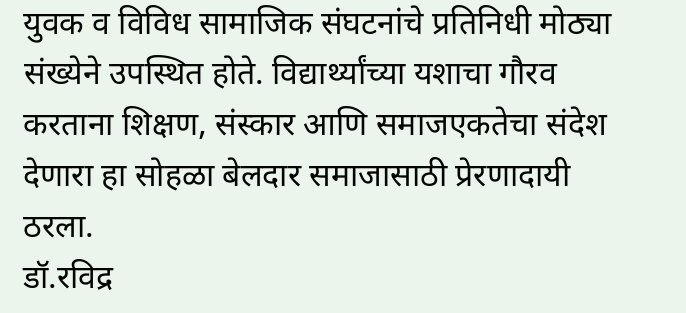युवक व विविध सामाजिक संघटनांचे प्रतिनिधी मोठ्या संख्येने उपस्थित होते. विद्यार्थ्यांच्या यशाचा गौरव करताना शिक्षण, संस्कार आणि समाजएकतेचा संदेश देणारा हा सोहळा बेलदार समाजासाठी प्रेरणादायी ठरला.
डॉ.रविद्र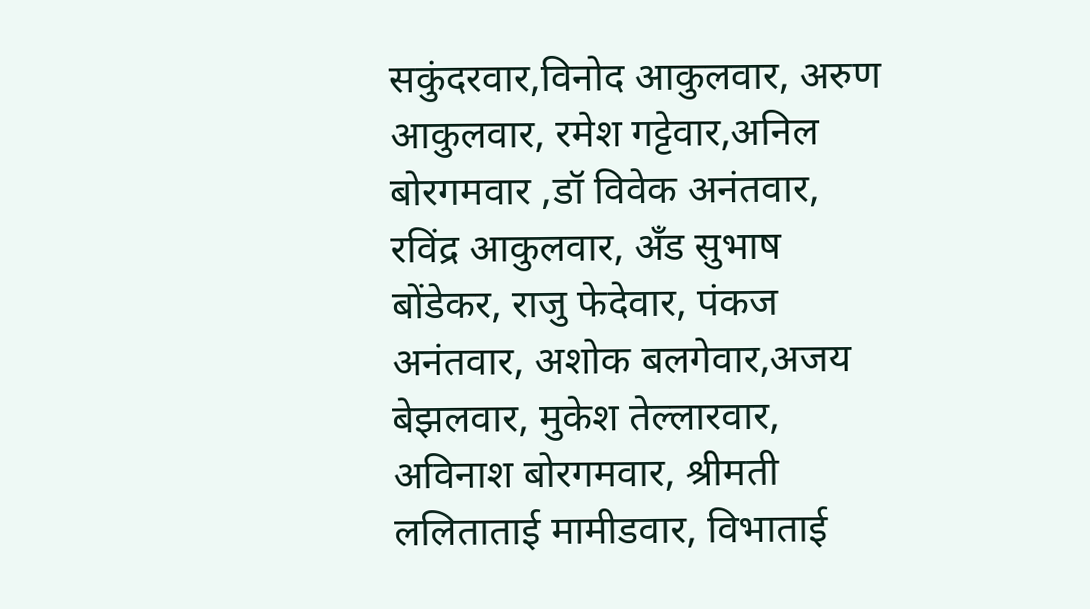सकुंदरवार,विनोद आकुलवार, अरुण आकुलवार, रमेश गट्टेवार,अनिल बोरगमवार ,डॉ विवेक अनंतवार, रविंद्र आकुलवार, अँड सुभाष बोंडेकर, राजु फेदेवार, पंकज अनंतवार, अशोक बलगेवार,अजय बेझलवार, मुकेश तेल्लारवार, अविनाश बोरगमवार, श्रीमती ललिताताई मामीडवार, विभाताई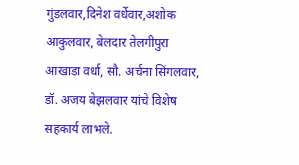गुंडलवार,दिनेश वर्धेवार,अशोक आकुलवार, बेलदार तेलगीपुरा आखाडा वर्धा, सौ. अर्चना सिंगलवार, डॉ. अजय बेझलवार यांचे विशेष सहकार्य लाभले.